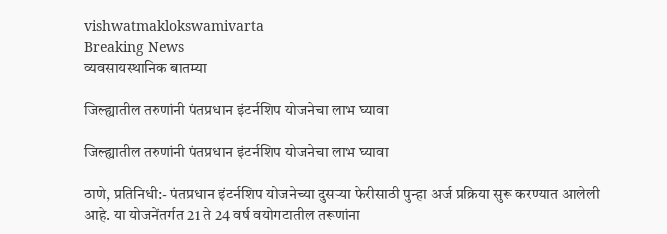vishwatmaklokswamivarta
Breaking News
व्यवसायस्थानिक बातम्या

जिल्ह्यातील तरुणांनी पंतप्रधान इंटर्नशिप योजनेचा लाभ घ्यावा

जिल्ह्यातील तरुणांनी पंतप्रधान इंटर्नशिप योजनेचा लाभ घ्यावा

ठाणे, प्रतिनिधी:- पंतप्रधान इंटर्नशिप योजनेच्या दुसऱ्या फेरीसाठी पुन्हा अर्ज प्रक्रिया सुरू करण्यात आलेली आहे. या योजनेंतर्गत 21 ते 24 वर्ष वयोगटातील तरूणांना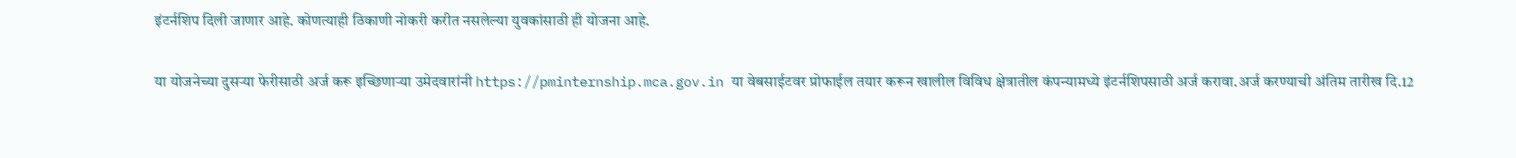इंटर्नशिप दिली जाणार आहे. कोणत्याही ठिकाणी नोकरी करीत नसलेल्या युवकांसाठी ही योजना आहे.

या योजनेच्या दुसऱ्या फेरीसाठी अर्ज करू इच्छिणाऱ्या उमेदवारांनी https://pminternship.mca.gov.in या वेबसाईटवर प्रोफाईल तयार करून खालील विविध क्षेत्रातील कंपन्यामध्ये इंटर्नशिपसाठी अर्ज करावा.अर्ज करण्याची अंतिम तारीख दि.12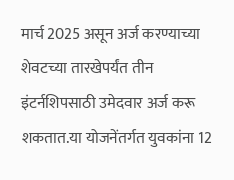मार्च 2025 असून अर्ज करण्याच्या शेवटच्या तारखेपर्यंत तीन इंटर्नशिपसाठी उमेदवार अर्ज करू शकतात.या योजनेंतर्गत युवकांना 12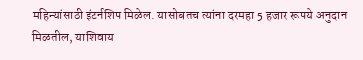महिन्यांसाठी इंटर्नशिप मिळेल. यासोबतच त्यांना दरमहा 5 हजार रूपये अनुदान मिळतील, याशिवाय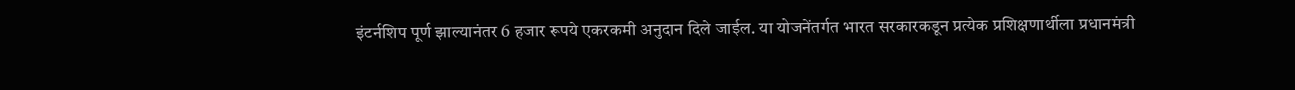इंटर्नशिप पूर्ण झाल्यानंतर 6 हजार रूपये एकरकमी अनुदान दिले जाईल. या योजनेंतर्गत भारत सरकारकडून प्रत्येक प्रशिक्षणार्थीला प्रधानमंत्री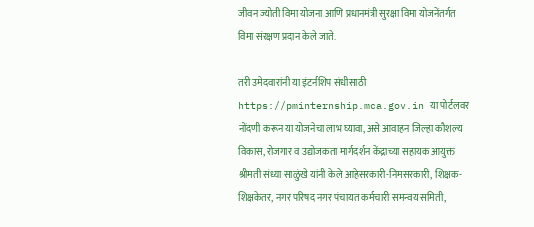जीवन ज्योती विमा योजना आणि प्रधानमंत्री सुरक्षा विमा योजनेंतर्गत विमा संरक्षण प्रदान केले जाते.

तरी उमेदवारांनी या इंटर्नशिप संधीसाठी https://pminternship.mca.gov.in या पोर्टलवर नोंदणी करून या योजनेचा लाभ घ्यावा, असे आवाहन जिल्हा कौशल्य विकास, रोजगार व उद्योजकता मार्गदर्शन केंद्राच्या सहायक आयुक्त श्रीमती संध्या साळुंखे यांनी केले आहेसरकारी-निमसरकारी, शिक्षक-शिक्षकेतर, नगर परिषद नगर पंचायत कर्मचारी समन्वय समिती,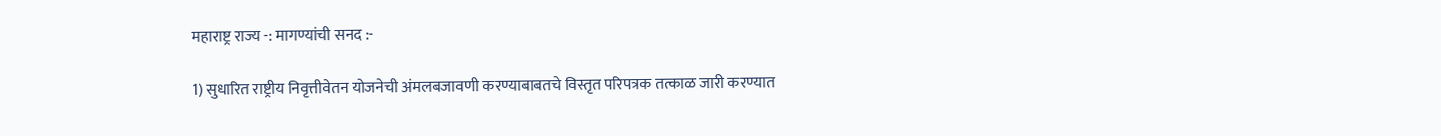महाराष्ट्र राज्य -: मागण्यांची सनद :-

1) सुधारित राष्ट्रीय निवृत्तीवेतन योजनेची अंमलबजावणी करण्याबाबतचे विस्तृत परिपत्रक तत्काळ जारी करण्यात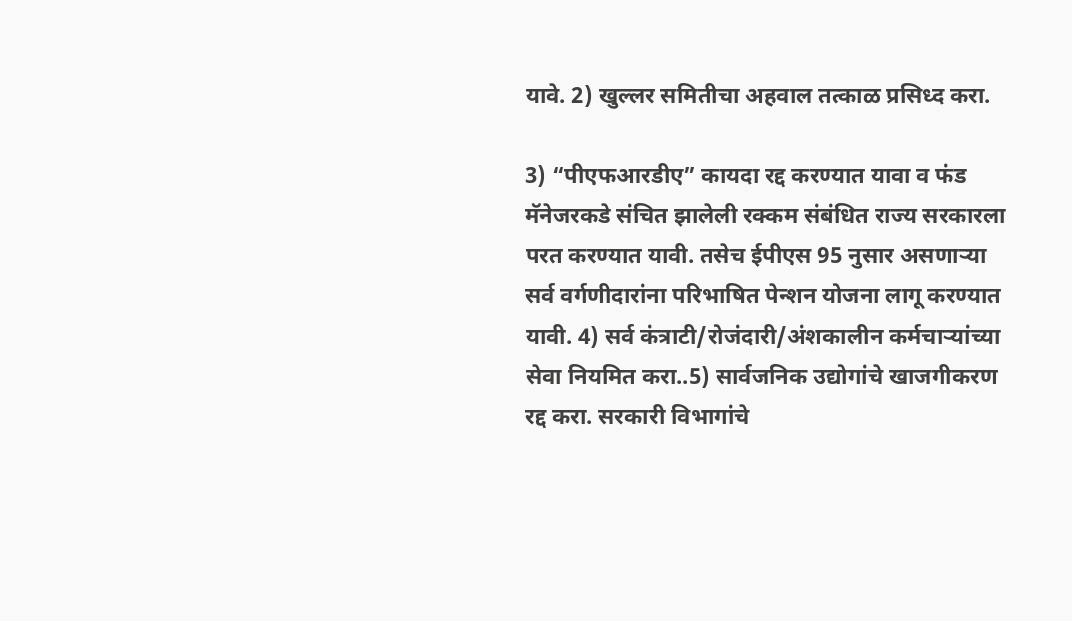यावे. 2) खुल्लर समितीचा अहवाल तत्काळ प्रसिध्द करा.

3) “पीएफआरडीए” कायदा रद्द करण्यात यावा व फंड मॅनेजरकडे संचित झालेली रक्कम संबंधित राज्य सरकारला परत करण्यात यावी. तसेच ईपीएस 95 नुसार असणाऱ्या सर्व वर्गणीदारांना परिभाषित पेन्शन योजना लागू करण्यात यावी. 4) सर्व कंत्राटी/रोजंदारी/अंशकालीन कर्मचाऱ्यांच्या सेवा नियमित करा..5) सार्वजनिक उद्योगांचे खाजगीकरण रद्द करा. सरकारी विभागांचे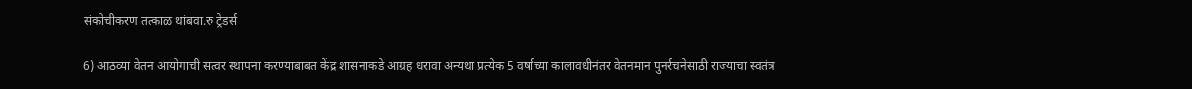संकोचीकरण तत्काळ थांबवा.रु ट्रेडर्स

6) आठव्या वेतन आयोगाची सत्वर स्थापना करण्याबाबत केंद्र शासनाकडे आग्रह धरावा अन्यथा प्रत्येक 5 वर्षाच्या कालावधीनंतर वेतनमान पुनर्रचनेसाठी राज्याचा स्वतंत्र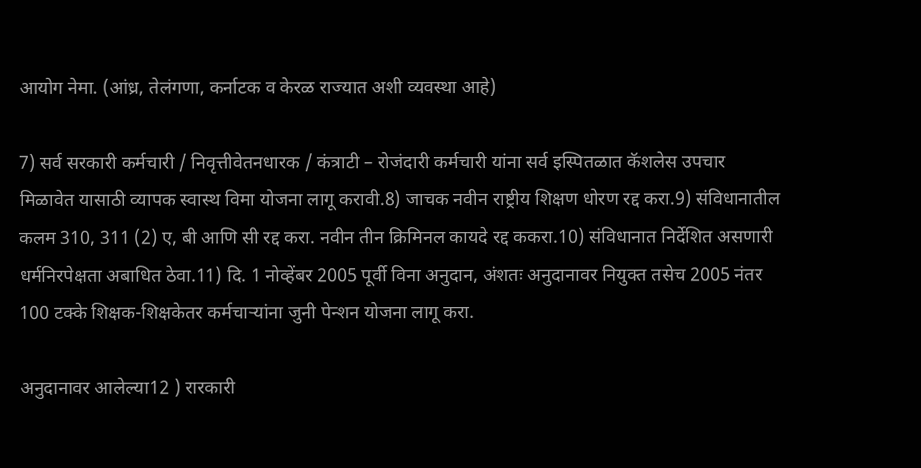आयोग नेमा. (आंध्र, तेलंगणा, कर्नाटक व केरळ राज्यात अशी व्यवस्था आहे)

7) सर्व सरकारी कर्मचारी / निवृत्तीवेतनधारक / कंत्राटी – रोजंदारी कर्मचारी यांना सर्व इस्पितळात कॅशलेस उपचार मिळावेत यासाठी व्यापक स्वास्थ विमा योजना लागू करावी.8) जाचक नवीन राष्ट्रीय शिक्षण धोरण रद्द करा.9) संविधानातील कलम 310, 311 (2) ए, बी आणि सी रद्द करा. नवीन तीन क्रिमिनल कायदे रद्द ककरा.10) संविधानात निर्देशित असणारी धर्मनिरपेक्षता अबाधित ठेवा.11) दि. 1 नोव्हेंबर 2005 पूर्वी विना अनुदान, अंशतः अनुदानावर नियुक्त तसेच 2005 नंतर 100 टक्के शिक्षक-शिक्षकेतर कर्मचाऱ्यांना जुनी पेन्शन योजना लागू करा.

अनुदानावर आलेल्या12 ) रारकारी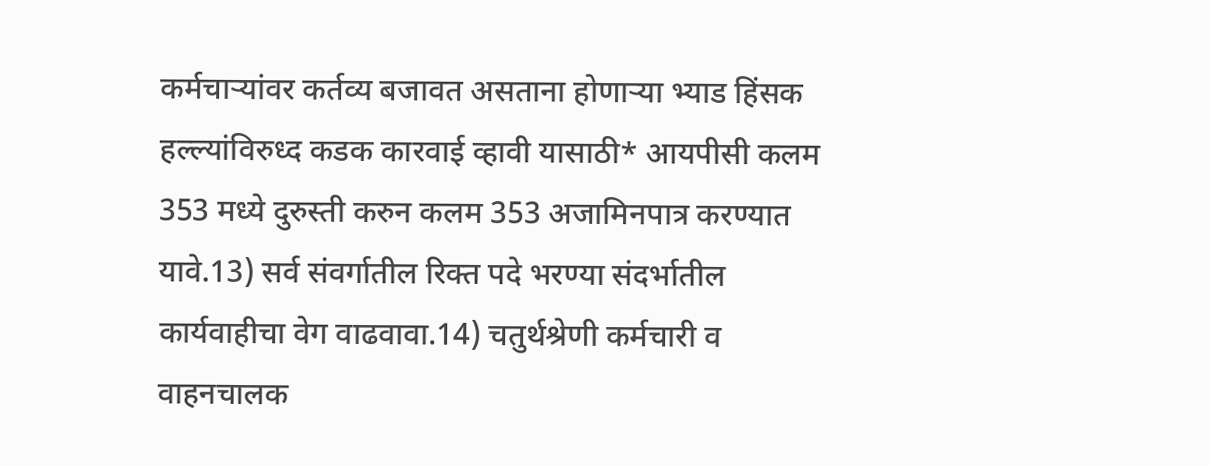कर्मचाऱ्यांवर कर्तव्य बजावत असताना होणाऱ्या भ्याड हिंसक हल्ल्यांविरुध्द कडक कारवाई व्हावी यासाठी* आयपीसी कलम 353 मध्ये दुरुस्ती करुन कलम 353 अजामिनपात्र करण्यात यावे.13) सर्व संवर्गातील रिक्त पदे भरण्या संदर्भातील कार्यवाहीचा वेग वाढवावा.14) चतुर्थश्रेणी कर्मचारी व वाहनचालक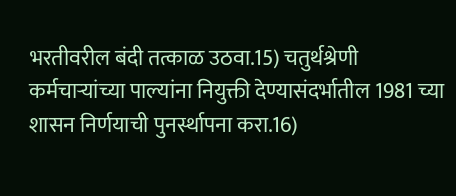भरतीवरील बंदी तत्काळ उठवा.15) चतुर्थश्रेणी कर्मचाऱ्यांच्या पाल्यांना नियुक्ती देण्यासंदर्भातील 1981 च्या शासन निर्णयाची पुनर्स्थापना करा.16)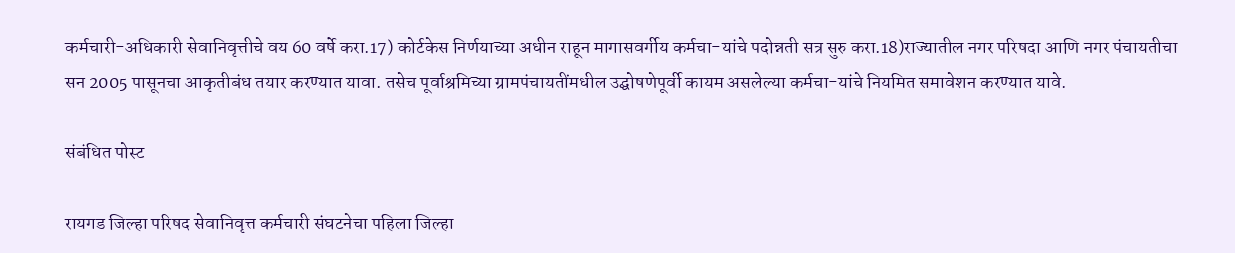कर्मचारी-अधिकारी सेवानिवृत्तीचे वय 60 वर्षे करा.17) कोर्टकेस निर्णयाच्या अधीन राहून मागासवर्गीय कर्मचा-यांचे पदोन्नती सत्र सुरु करा.18)राज्यातील नगर परिषदा आणि नगर पंचायतीचा सन 2005 पासूनचा आकृतीबंध तयार करण्यात यावा. तसेच पूर्वाश्रमिच्या ग्रामपंचायतींमधील उद्घोषणेपूर्वी कायम असलेल्या कर्मचा-यांचे नियमित समावेशन करण्यात यावे.

संबंधित पोस्ट

रायगड जिल्हा परिषद सेवानिवृत्त कर्मचारी संघटनेचा पहिला जिल्हा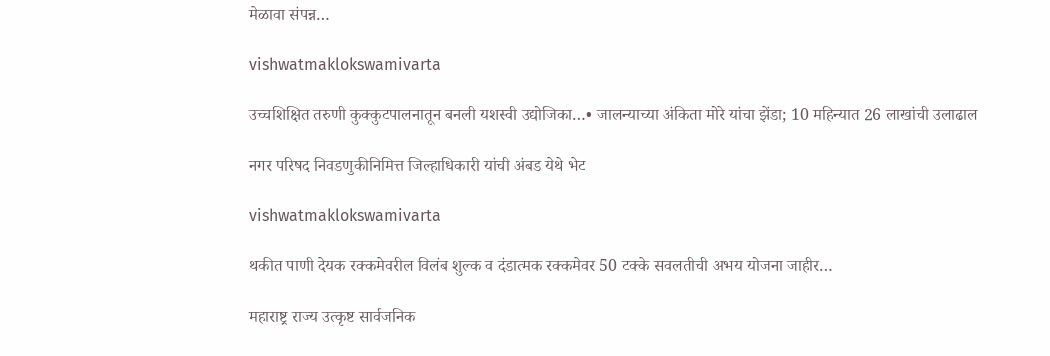मेळावा संपन्न…

vishwatmaklokswamivarta

उच्चशिक्षित तरुणी कुक्कुटपालनातून बनली यशस्वी उद्योजिका…• जालन्याच्या अंकिता मोरे यांचा झेंडा; 10 महिन्यात 26 लाखांची उलाढाल

नगर परिषद निवडणुकीनिमित्त जिल्हाधिकारी यांची अंबड येथे भेट

vishwatmaklokswamivarta

थकीत पाणी देयक रक्कमेवरील विलंब शुल्क व दंडात्मक रक्कमेवर 50 टक्के सवलतीची अभय योजना जाहीर…

महाराष्ट्र राज्य उत्कृष्ट सार्वजनिक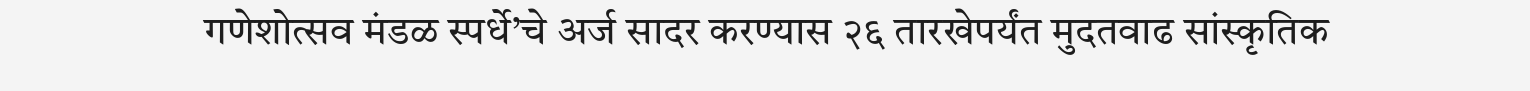गणेशोत्सव मंडळ स्पर्धे’चे अर्ज सादर करण्यास २६ तारखेपर्यंत मुदतवाढ सांस्कृतिक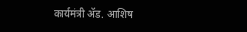कार्यमंत्री ॲड. आशिष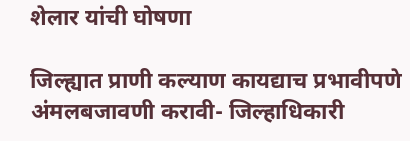शेलार यांची घोषणा

जिल्ह्यात प्राणी कल्याण कायद्याच प्रभावीपणे अंमलबजावणी करावी- जिल्हाधिकारी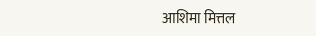आशिमा मित्तल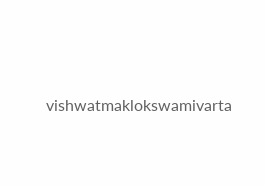vishwatmaklokswamivarta